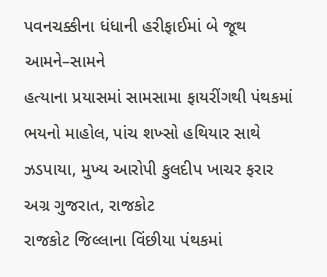પવનચક્કીના ધંધાની હરીફાઈમાં બે જૂથ આમને–સામને
હત્યાના પ્રયાસમાં સામસામા ફાયરીંગથી પંથકમાં ભયનો માહોલ, પાંચ શખ્સો હથિયાર સાથે ઝડપાયા, મુખ્ય આરોપી કુલદીપ ખાચર ફરાર
અગ્ર ગુજરાત, રાજકોટ
રાજકોટ જિલ્લાના વિંછીયા પંથકમાં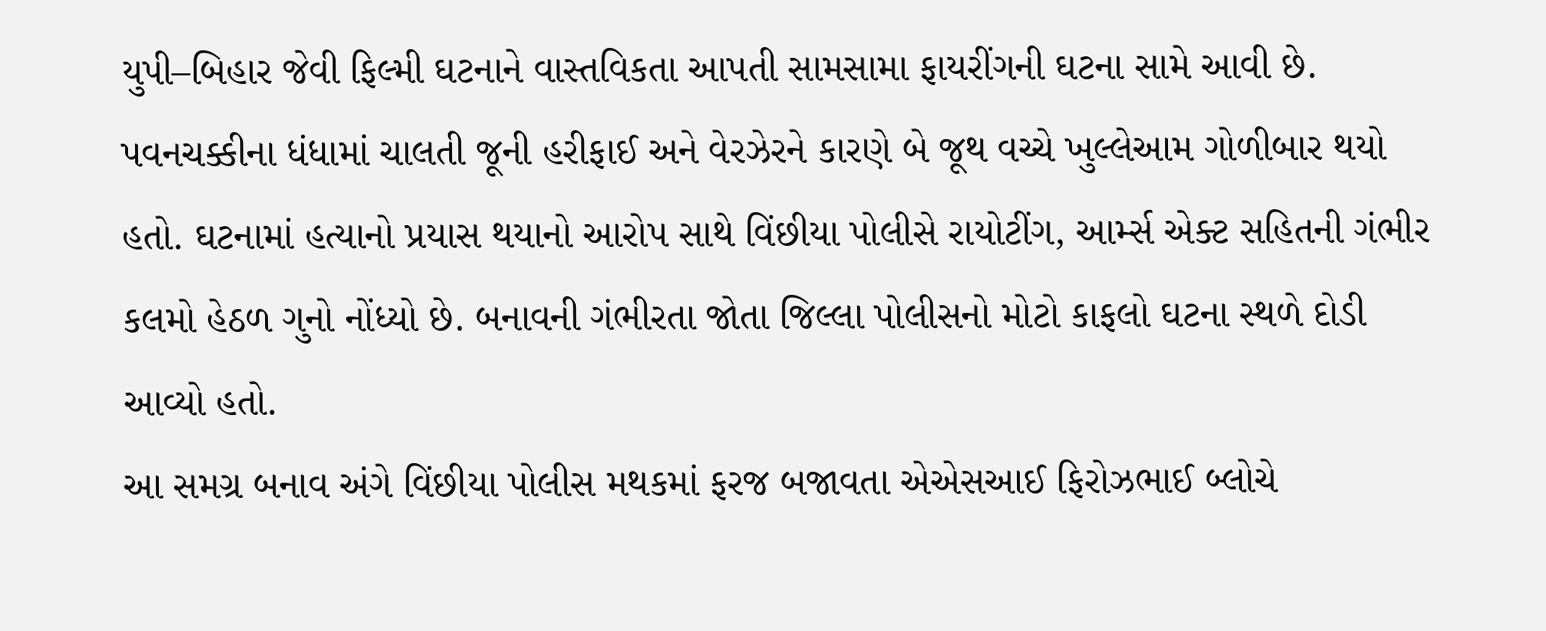યુપી–બિહાર જેવી ફિલ્મી ઘટનાને વાસ્તવિકતા આપતી સામસામા ફાયરીંગની ઘટના સામે આવી છે. પવનચક્કીના ધંધામાં ચાલતી જૂની હરીફાઈ અને વેરઝેરને કારણે બે જૂથ વચ્ચે ખુલ્લેઆમ ગોળીબાર થયો હતો. ઘટનામાં હત્યાનો પ્રયાસ થયાનો આરોપ સાથે વિંછીયા પોલીસે રાયોટીંગ, આર્મ્સ એક્ટ સહિતની ગંભીર કલમો હેઠળ ગુનો નોંધ્યો છે. બનાવની ગંભીરતા જોતા જિલ્લા પોલીસનો મોટો કાફલો ઘટના સ્થળે દોડી આવ્યો હતો.
આ સમગ્ર બનાવ અંગે વિંછીયા પોલીસ મથકમાં ફરજ બજાવતા એએસઆઈ ફિરોઝભાઈ બ્લોચે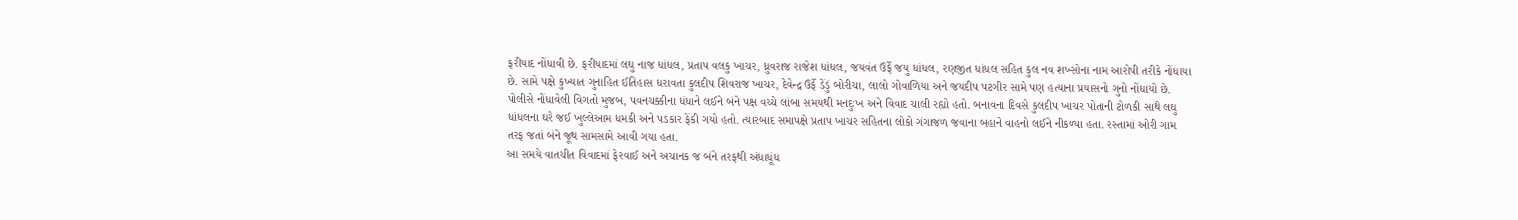ફરીયાદ નોંધાવી છે. ફરીયાદમાં લઘુ નાજ ધાંધલ, પ્રતાપ વલકુ ખાચર, ધ્રુવરાજ રાજેશ ધાંધલ, જયવંત ઉર્ફે જયુ ધાંધલ, રણજીત ધાંધલ સહિત કુલ નવ શખ્સોના નામ આરોપી તરીકે નોંધાયા છે. સામે પક્ષે કુખ્યાત ગુનાહિત ઈતિહાસ ધરાવતા કુલદીપ શિવરાજ ખાચર, દેવેન્દ્ર ઉર્ફે ડેંડું બોરીચા, લાલો ગોવાળિયા અને જયદીપ પટગીર સામે પણ હત્યાના પ્રયાસનો ગુનો નોંધાયો છે.
પોલીસે નોંધાવેલી વિગતો મુજબ, પવનચક્કીના ધંધાને લઈને બંને પક્ષ વચ્ચે લાંબા સમયથી મનદુઃખ અને વિવાદ ચાલી રહ્યો હતો. બનાવના દિવસે કુલદીપ ખાચર પોતાની ટોળકી સાથે લઘુ ધાંધલના ઘરે જઈ ખુલ્લેઆમ ધમકી અને પડકાર ફેંકી ગયો હતો. ત્યારબાદ સમાપક્ષે પ્રતાપ ખાચર સહિતના લોકો ગંગાજળ જવાના બહાને વાહનો લઈને નીકળ્યા હતા. રસ્તામાં ઓરી ગામ તરફ જતાં બંને જૂથ સામસામે આવી ગયા હતા.
આ સમયે વાતચીત વિવાદમાં ફેરવાઈ અને અચાનક જ બંને તરફથી અંધાધૂંધ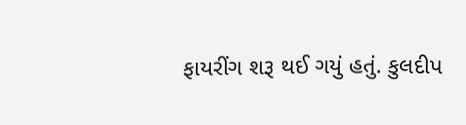ફાયરીંગ શરૂ થઈ ગયું હતું. કુલદીપ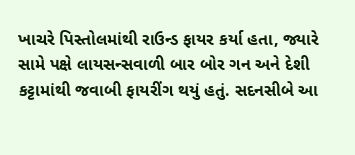ખાચરે પિસ્તોલમાંથી રાઉન્ડ ફાયર કર્યા હતા, જ્યારે સામે પક્ષે લાયસન્સવાળી બાર બોર ગન અને દેશી કટ્ટામાંથી જવાબી ફાયરીંગ થયું હતું. સદનસીબે આ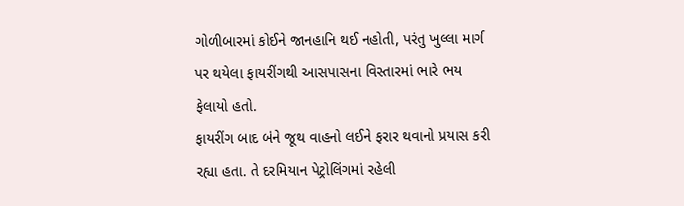ગોળીબારમાં કોઈને જાનહાનિ થઈ નહોતી, પરંતુ ખુલ્લા માર્ગ પર થયેલા ફાયરીંગથી આસપાસના વિસ્તારમાં ભારે ભય ફેલાયો હતો.
ફાયરીંગ બાદ બંને જૂથ વાહનો લઈને ફરાર થવાનો પ્રયાસ કરી રહ્યા હતા. તે દરમિયાન પેટ્રોલિંગમાં રહેલી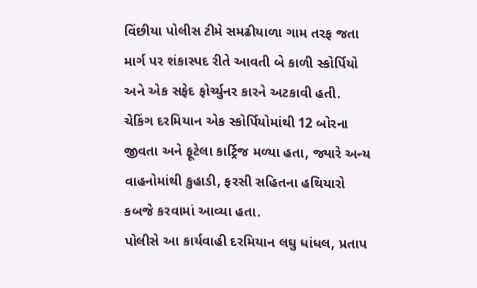વિંછીયા પોલીસ ટીમે સમઢીયાળા ગામ તરફ જતા માર્ગ પર શંકાસ્પદ રીતે આવતી બે કાળી સ્કોર્પિયો અને એક સફેદ ફોર્ચ્યુનર કારને અટકાવી હતી. ચેકિંગ દરમિયાન એક સ્કોર્પિયોમાંથી 12 બોરના જીવતા અને ફૂટેલા કાર્ટ્રિજ મળ્યા હતા, જ્યારે અન્ય વાહનોમાંથી કુહાડી, ફરસી સહિતના હથિયારો કબજે કરવામાં આવ્યા હતા.
પોલીસે આ કાર્યવાહી દરમિયાન લઘુ ધાંધલ, પ્રતાપ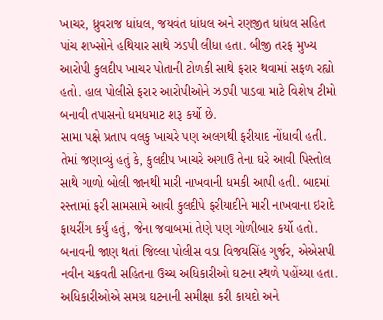ખાચર, ધ્રુવરાજ ધાંધલ, જયવંત ધાંધલ અને રણજીત ધાંધલ સહિત પાંચ શખ્સોને હથિયાર સાથે ઝડપી લીધા હતા. બીજી તરફ મુખ્ય આરોપી કુલદીપ ખાચર પોતાની ટોળકી સાથે ફરાર થવામાં સફળ રહ્યો હતો. હાલ પોલીસે ફરાર આરોપીઓને ઝડપી પાડવા માટે વિશેષ ટીમો બનાવી તપાસનો ધમધમાટ શરૂ કર્યો છે.
સામા પક્ષે પ્રતાપ વલકુ ખાચરે પણ અલગથી ફરીયાદ નોંધાવી હતી. તેમાં જણાવ્યું હતું કે, કુલદીપ ખાચરે અગાઉ તેના ઘરે આવી પિસ્તોલ સાથે ગાળો બોલી જાનથી મારી નાખવાની ધમકી આપી હતી. બાદમાં રસ્તામાં ફરી સામસામે આવી કુલદીપે ફરીયાદીને મારી નાખવાના ઇરાદે ફાયરીંગ કર્યું હતું, જેના જવાબમાં તેણે પણ ગોળીબાર કર્યો હતો.
બનાવની જાણ થતાં જિલ્લા પોલીસ વડા વિજયસિંહ ગુર્જર, એએસપી નવીન ચક્રવતી સહિતના ઉચ્ચ અધિકારીઓ ઘટના સ્થળે પહોંચ્યા હતા. અધિકારીઓએ સમગ્ર ઘટનાની સમીક્ષા કરી કાયદો અને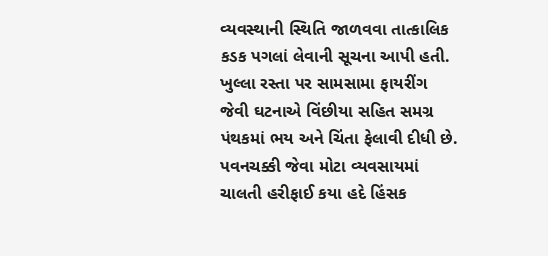વ્યવસ્થાની સ્થિતિ જાળવવા તાત્કાલિક કડક પગલાં લેવાની સૂચના આપી હતી.
ખુલ્લા રસ્તા પર સામસામા ફાયરીંગ જેવી ઘટનાએ વિંછીયા સહિત સમગ્ર પંથકમાં ભય અને ચિંતા ફેલાવી દીધી છે. પવનચક્કી જેવા મોટા વ્યવસાયમાં ચાલતી હરીફાઈ કયા હદે હિંસક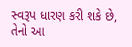સ્વરૂપ ધારણ કરી શકે છે, તેનો આ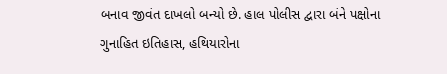બનાવ જીવંત દાખલો બન્યો છે. હાલ પોલીસ દ્વારા બંને પક્ષોના ગુનાહિત ઇતિહાસ, હથિયારોના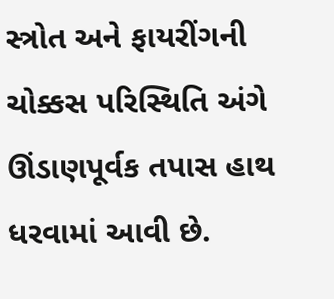સ્ત્રોત અને ફાયરીંગની ચોક્કસ પરિસ્થિતિ અંગે ઊંડાણપૂર્વક તપાસ હાથ ધરવામાં આવી છે.